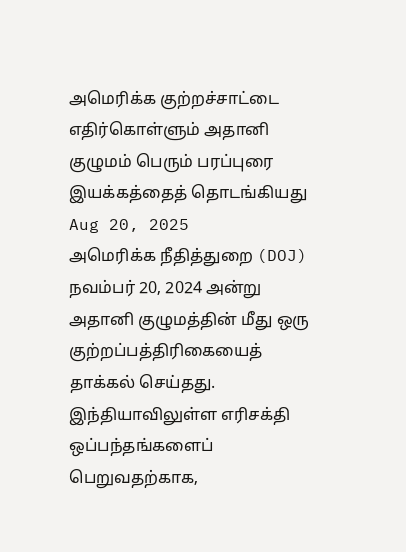அமெரிக்க குற்றச்சாட்டை எதிர்கொள்ளும் அதானி குழுமம் பெரும் பரப்புரை இயக்கத்தைத் தொடங்கியது
Aug 20, 2025
அமெரிக்க நீதித்துறை (DOJ) நவம்பர் 20, 2024 அன்று அதானி குழுமத்தின் மீது ஒரு குற்றப்பத்திரிகையைத் தாக்கல் செய்தது. இந்தியாவிலுள்ள எரிசக்தி ஒப்பந்தங்களைப் பெறுவதற்காக,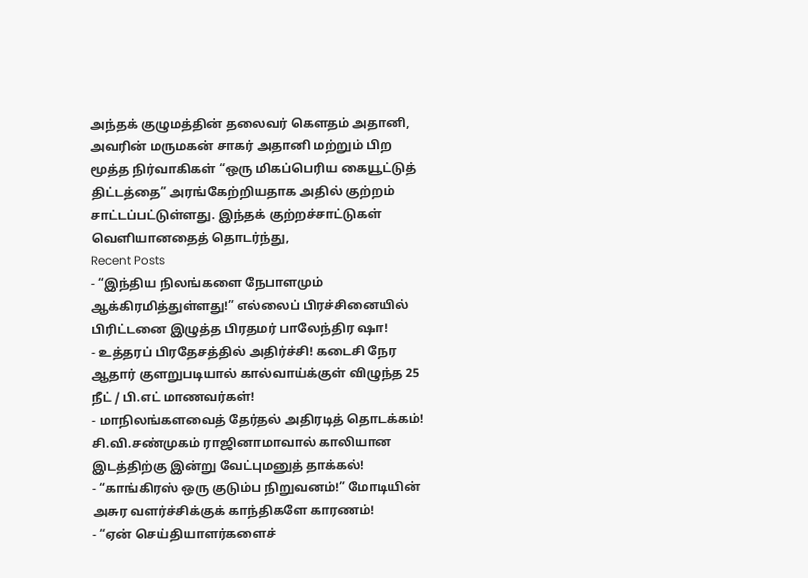அந்தக் குழுமத்தின் தலைவர் கௌதம் அதானி, அவரின் மருமகன் சாகர் அதானி மற்றும் பிற மூத்த நிர்வாகிகள் “ஒரு மிகப்பெரிய கையூட்டுத் திட்டத்தை” அரங்கேற்றியதாக அதில் குற்றம் சாட்டப்பட்டுள்ளது. இந்தக் குற்றச்சாட்டுகள் வெளியானதைத் தொடர்ந்து,
Recent Posts
- “இந்திய நிலங்களை நேபாளமும் ஆக்கிரமித்துள்ளது!” எல்லைப் பிரச்சினையில் பிரிட்டனை இழுத்த பிரதமர் பாலேந்திர ஷா!
- உத்தரப் பிரதேசத்தில் அதிர்ச்சி! கடைசி நேர ஆதார் குளறுபடியால் கால்வாய்க்குள் விழுந்த 25 நீட் / பி.எட் மாணவர்கள்!
- மாநிலங்களவைத் தேர்தல் அதிரடித் தொடக்கம்! சி.வி.சண்முகம் ராஜினாமாவால் காலியான இடத்திற்கு இன்று வேட்புமனுத் தாக்கல்!
- “காங்கிரஸ் ஒரு குடும்ப நிறுவனம்!” மோடியின் அசுர வளர்ச்சிக்குக் காந்திகளே காரணம்!
- “ஏன் செய்தியாளர்களைச்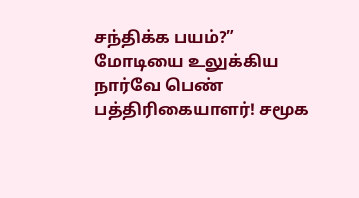சந்திக்க பயம்?” மோடியை உலுக்கிய நார்வே பெண் பத்திரிகையாளர்! சமூக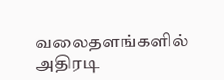வலைதளங்களில் அதிரடி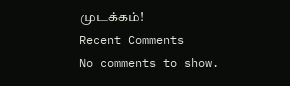முடக்கம்!
Recent Comments
No comments to show.